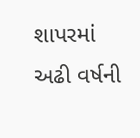શાપરમાં અઢી વર્ષની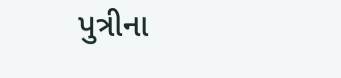પુત્રીના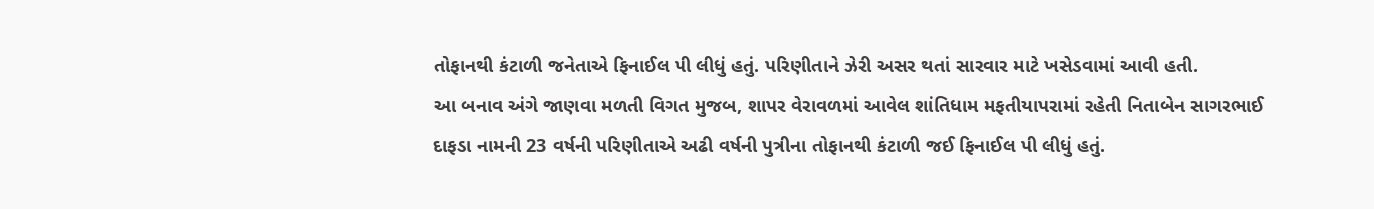તોફાનથી કંટાળી જનેતાએ ફિનાઈલ પી લીધું હતું. પરિણીતાને ઝેરી અસર થતાં સારવાર માટે ખસેડવામાં આવી હતી.
આ બનાવ અંગે જાણવા મળતી વિગત મુજબ, શાપર વેરાવળમાં આવેલ શાંતિધામ મફતીયાપરામાં રહેતી નિતાબેન સાગરભાઈ દાફડા નામની 23 વર્ષની પરિણીતાએ અઢી વર્ષની પુત્રીના તોફાનથી કંટાળી જઈ ફિનાઈલ પી લીધું હતું.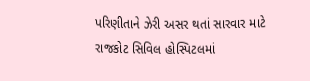પરિણીતાને ઝેરી અસર થતાં સારવાર માટે રાજકોટ સિવિલ હોસ્પિટલમાં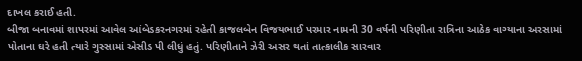દાખલ કરાઈ હતી.
બીજા બનાવમાં શાપરમાં આવેલ આંબેડકરનગરમાં રહેતી કાજલબેન વિજયભાઈ પરમાર નામની 30 વર્ષની પરિણીતા રાત્રિના આઠેક વાગ્યાના અરસામાં પોતાના ઘરે હતી ત્યારે ગુસ્સામાં એસીડ પી લીધું હતું. પરિણીતાને ઝેરી અસર થતાં તાત્કાલીક સારવાર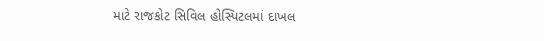માટે રાજકોટ સિવિલ હોસ્પિટલમાં દાખલ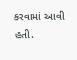કરવામાં આવી હતી.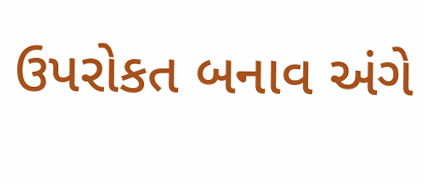ઉપરોકત બનાવ અંગે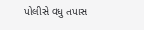પોલીસે વધુ તપાસ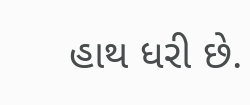હાથ ધરી છે.